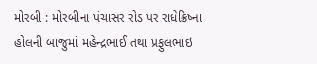મોરબી : મોરબીના પંચાસર રોડ પર રાધેક્રિષ્ના હોલની બાજુમાં મહેન્દ્રભાઈ તથા પ્રફુલભાઇ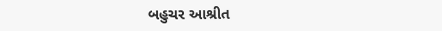બહુચર આશ્રીત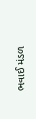ભવાઈ મંડળ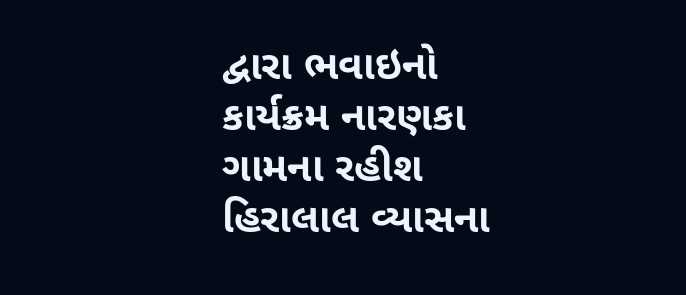દ્વારા ભવાઇનો કાર્યક્રમ નારણકા ગામના રહીશ હિરાલાલ વ્યાસના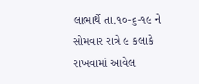લાભાર્થે તા.૧૦-૬-૧૯ ને સોમવાર રાત્રે ૯ કલાકે રાખવામાં આવેલ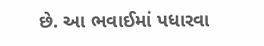છે. આ ભવાઈમાં પધારવા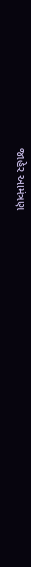જાહેર આમંત્રણ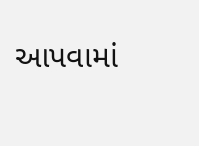આપવામાં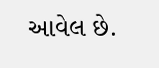આવેલ છે.